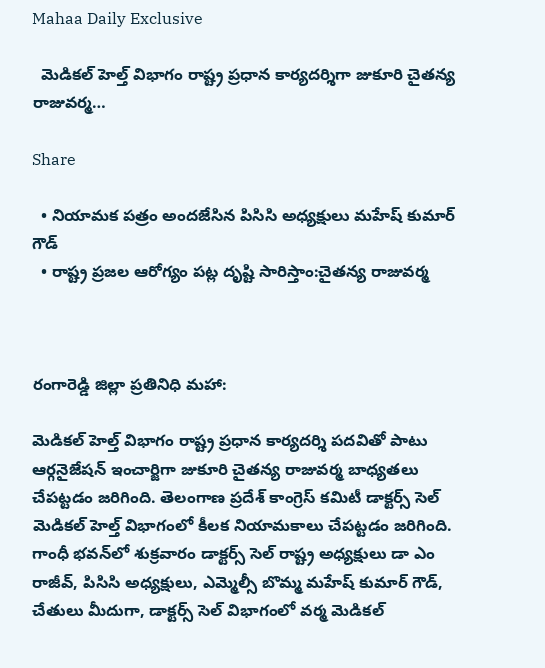Mahaa Daily Exclusive

  మెడికల్ హెల్త్ విభాగం రాష్ట్ర ప్రధాన కార్యదర్శిగా జుకూరి చైతన్య రాజువర్మ…

Share

  • నియామక పత్రం అందజేసిన పిసిసి అధ్యక్షులు మహేష్ కుమార్ గౌడ్
  • రాష్ట్ర ప్రజల ఆరోగ్యం పట్ల దృష్టి సారిస్తాం:చైతన్య రాజువర్మ



రంగారెడ్డి జిల్లా ప్రతినిధి మహా:

మెడికల్ హెల్త్ విభాగం రాష్ట్ర ప్రధాన కార్యదర్శి పదవితో పాటు ఆర్గనైజేషన్ ఇంచార్జిగా జుకూరి చైతన్య రాజువర్మ బాధ్యతలు చేపట్టడం జరిగింది. తెలంగాణ ప్రదేశ్ కాంగ్రెస్ కమిటీ డాక్టర్స్ సెల్ మెడికల్ హెల్త్ విభాగంలో కీలక నియామకాలు చేపట్టడం జరిగింది. గాంధీ భవన్‌లో శుక్రవారం డాక్టర్స్ సెల్ రాష్ట్ర అధ్యక్షులు డా ఎం రాజీవ్, పిసిసి అధ్యక్షులు, ఎమ్మెల్సీ బొమ్మ మహేష్ కుమార్ గౌడ్, చేతులు మీదుగా, డాక్టర్స్ సెల్ విభాగంలో వర్మ మెడికల్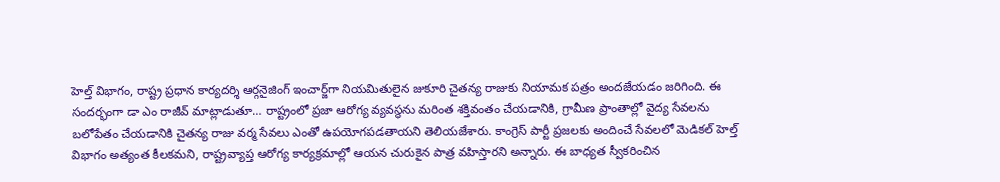హెల్త్ విభాగం, రాష్ట్ర ప్రధాన కార్యదర్శి ఆర్గనైజింగ్ ఇంచార్జ్‌గా నియమితులైన జుకూరి చైతన్య రాజుకు నియామక పత్రం అందజేయడం జరిగింది. ఈ సందర్భంగా డా ఎం రాజీవ్ మాట్లాడుతూ… రాష్ట్రంలో ప్రజా ఆరోగ్య వ్యవస్థను మరింత శక్తివంతం చేయడానికి, గ్రామీణ ప్రాంతాల్లో వైద్య సేవలను బలోపేతం చేయడానికి చైతన్య రాజు వర్మ సేవలు ఎంతో ఉపయోగపడతాయని తెలియజేశారు. కాంగ్రెస్ పార్టీ ప్రజలకు అందించే సేవలలో మెడికల్ హెల్త్ విభాగం అత్యంత కీలకమని, రాష్ట్రవ్యాప్త ఆరోగ్య కార్యక్రమాల్లో ఆయన చురుకైన పాత్ర వహిస్తారని అన్నారు. ఈ బాధ్యత స్వీకరించిన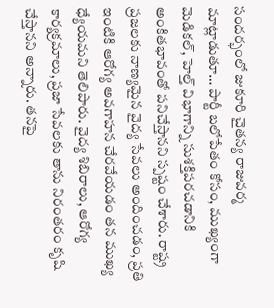సందర్భంలో జుకూరి చైతన్య రాజువర్మ మాట్లాడుతూ… పార్టీ బలోపేతం కోసం, ముఖ్యంగా మెడికల్, హెల్త్ విభాగాన్ని సుశక్తిపరచడానికి అంకితభావంతో పనిచేస్తానని స్పష్టం చేశారు. రాష్ట్ర ప్రజలకు నాణ్యమైన వైద్య సేవలు అందించడం, ప్రతి ఇంటికి ఆరోగ్య అవగాహన చేరవేయడం తన ముఖ్య ధ్యేయమని తెలిపారు. వైద్య శిబిరాలు, ఆరోగ్య కార్యక్రమాలు, ప్రజా సేవలకు తాను నిరంతరం కృషి చేస్తానని అన్నారు. తనపై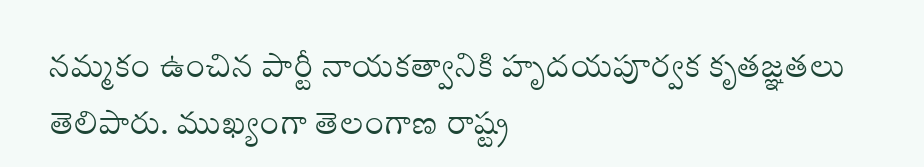నమ్మకం ఉంచిన పార్టీ నాయకత్వానికి హృదయపూర్వక కృతజ్ఞతలు తెలిపారు. ముఖ్యంగా తెలంగాణ రాష్ట్ర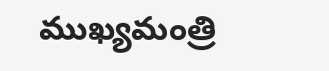ముఖ్యమంత్రి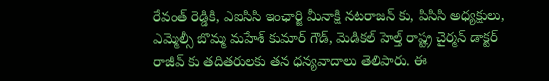రేవంత్ రెడ్డికి, ఎఐసిసి ఇంఛార్జి మీనాక్షి నటరాజన్ కు, పిసిసి అధ్యక్షులు, ఎమ్మెల్సీ బొమ్మ మహేశ్ కుమార్ గౌడ్, మెడికల్ హెల్త్ రాష్ట్ర చైర్మన్ డాక్టర్ రాజీవ్ కు తదితరులకు తన ధన్యవాదాలు తెలిపారు. ఈ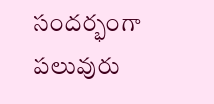సందర్భంగా పలువురు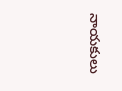నాయకులు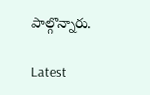పాల్గొన్నారు.

Latest